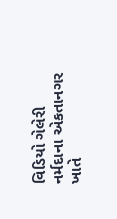વિડિયો ગેલેરી નર્મદાના એકતાનગર ખાતે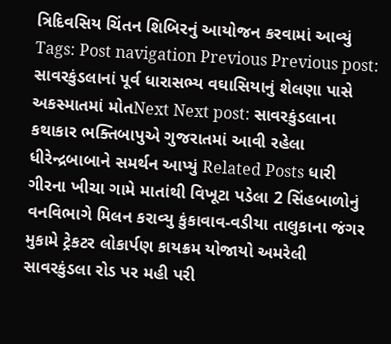ત્રિદિવસિય ચિંતન શિબિરનું આયોજન કરવામાં આવ્યું Tags: Post navigation Previous Previous post: સાવરકુંડલાનાં પૂર્વ ધારાસભ્ય વઘાસિયાનું શેલણા પાસે અકસ્માતમાં મોતNext Next post: સાવરકુંડલાના કથાકાર ભક્તિબાપુએ ગુજરાતમાં આવી રહેલા ધીરેન્દ્રબાબાને સમર્થન આપ્યું Related Posts ધારી ગીરના ખીચા ગામે માતાંથી વિખૂટા પડેલા 2 સિંહબાળોનું વનવિભાગે મિલન કરાવ્યુ કુંકાવાવ-વડીયા તાલુકાના જંગર મુકામે ટ્રેકટર લોકાર્પણ કાયક્રમ યોજાયો અમરેલી સાવરકુંડલા રોડ પર મહી પરી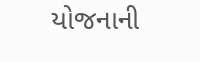યોજનાની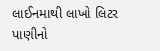લાઈનમાથી લાખો લિટર પાણીનો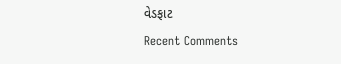વેડફાટ
Recent Comments